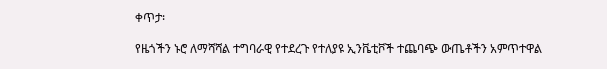ቀጥታ፡

የዜጎችን ኑሮ ለማሻሻል ተግባራዊ የተደረጉ የተለያዩ ኢንቬቲቮች ተጨባጭ ውጤቶችን አምጥተዋል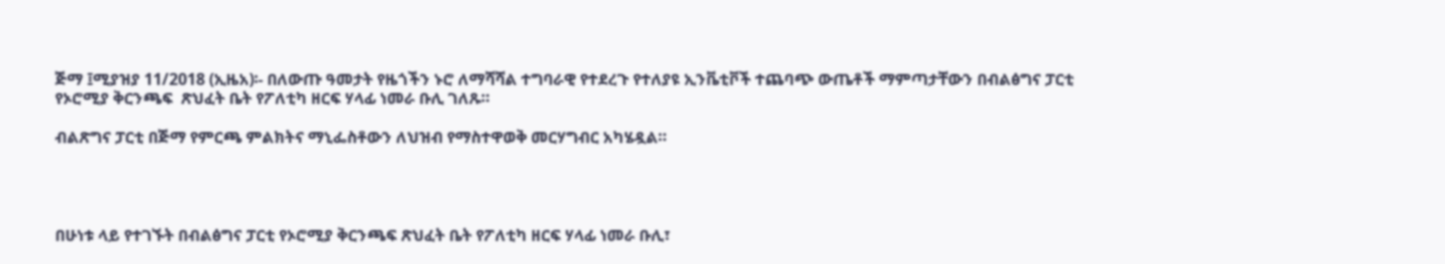ጅማ ፤ሚያዝያ 11/2018 (ኢዜአ)፡- በለውጡ ዓመታት የዜጎችን ኑሮ ለማሻሻል ተግባራዊ የተደረጉ የተለያዩ ኢንቬቲቮች ተጨባጭ ውጤቶች ማምጣታቸውን በብልፅግና ፓርቲ የኦሮሚያ ቅርንጫፍ  ጽህፈት ቤት የፖለቲካ ዘርፍ ሃላፊ ነመራ ቡሊ ገለጹ።

ብልጽግና ፓርቲ በጅማ የምርጫ ምልክትና ማኒፌስቶውን ለህዝብ የማስተዋወቅ መርሃግብር አካሄዷል።




በሁነቱ ላይ የተገኙት በብልፅግና ፓርቲ የኦሮሚያ ቅርንጫፍ ጽህፈት ቤት የፖለቲካ ዘርፍ ሃላፊ ነመራ ቡሊ፣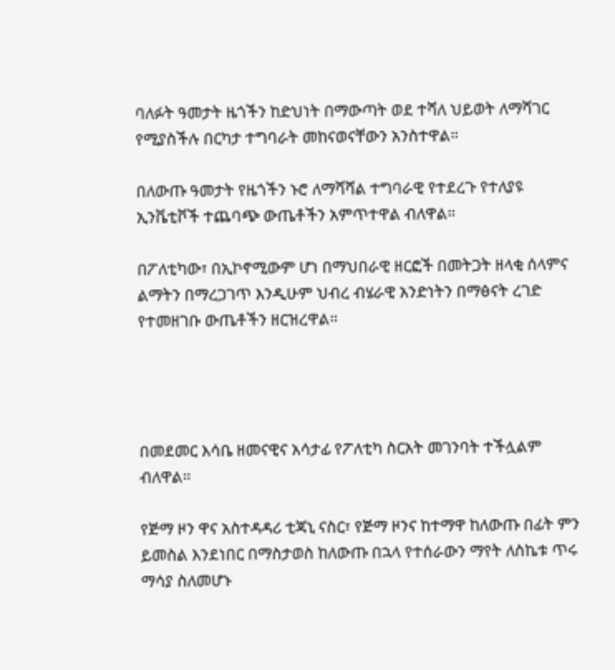ባለፉት ዓመታት ዜጎችን ከድህነት በማውጣት ወደ ተሻለ ህይወት ለማሻገር የሚያስችሉ በርካታ ተግባራት መከናወናቸውን አንስተዋል።

በለውጡ ዓመታት የዜጎችን ኑሮ ለማሻሻል ተግባራዊ የተደረጉ የተለያዩ ኢንቬቲቮች ተጨባጭ ውጤቶችን አምጥተዋል ብለዋል።

በፖለቲካው፣ በኢኮኖሚውም ሆነ በማህበራዊ ዘርፎች በመትጋት ዘላቂ ሰላምና ልማትን በማረጋገጥ እንዲሁም ህብረ ብሄራዊ አንድነትን በማፅናት ረገድ የተመዘገቡ ውጤቶችን ዘርዝረዋል።




በመደመር እሳቤ ዘመናዊና አሳታፊ የፖለቲካ ስርአት መገንባት ተችሏልም ብለዋል።

የጅማ ዞን ዋና አስተዳዳሪ ቲጃኒ ናስር፣ የጅማ ዞንና ከተማዋ ከለውጡ በፊት ምን ይመስል እንደነበር በማስታወስ ከለውጡ በኋላ የተሰራውን ማየት ለስኬቱ ጥሩ ማሳያ ስለመሆኑ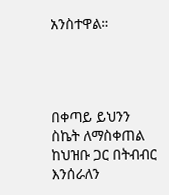አንስተዋል።




በቀጣይ ይህንን ስኬት ለማስቀጠል ከህዝቡ ጋር በትብብር እንሰራለን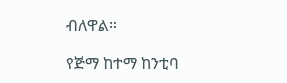ብለዋል።

የጅማ ከተማ ከንቲባ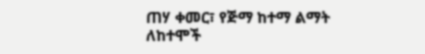ጠሃ ቀመር፣ የጅማ ከተማ ልማት ለከተሞች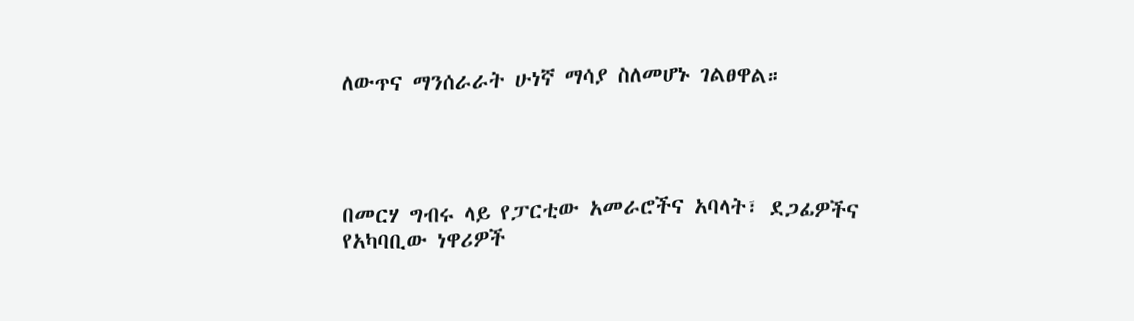ለውጥና ማንሰራራት ሁነኛ ማሳያ ስለመሆኑ ገልፀዋል።




በመርሃ ግብሩ ላይ የፓርቲው አመራሮችና አባላት፣ ደጋፊዎችና የአካባቢው ነዋሪዎች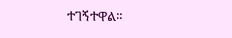ተገኝተዋል።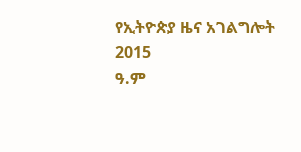የኢትዮጵያ ዜና አገልግሎት
2015
ዓ.ም